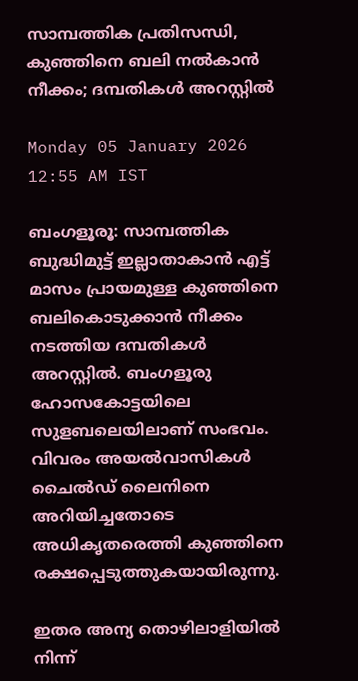സാമ്പത്തിക പ്രതിസന്ധി, കുഞ്ഞിനെ ബലി നൽകാൻ നീക്കം; ദമ്പതികൾ അറസ്റ്റിൽ

Monday 05 January 2026 12:55 AM IST

ബംഗളൂരൂ: സാമ്പത്തിക ബുദ്ധിമുട്ട് ഇല്ലാതാകാൻ എട്ട് മാസം പ്രായമുള്ള കുഞ്ഞിനെ ബലികൊടുക്കാൻ നീക്കം നടത്തിയ ദമ്പതികൾ അറസ്റ്റിൽ. ബംഗളൂരു ഹോസകോട്ടയിലെ സുളബലെയിലാണ് സംഭവം. വിവരം അയൽവാസികൾ ചൈൽഡ് ലൈനിനെ അറിയിച്ചതോടെ അധികൃതരെത്തി കുഞ്ഞിനെ രക്ഷപ്പെടുത്തുകയായിരുന്നു.

ഇതര അന്യ തൊഴിലാളിയിൽ നിന്ന്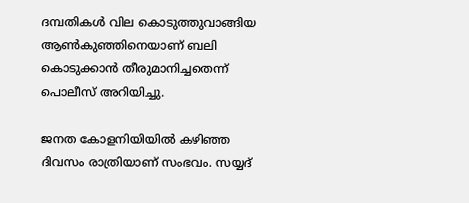ദമ്പതികൾ വില കൊടുത്തുവാങ്ങിയ ആൺകുഞ്ഞിനെയാണ് ബലി കൊടുക്കാൻ തീരുമാനിച്ചതെന്ന് പൊലീസ് അറിയിച്ചു.

ജനത കോളനിയിയിൽ കഴിഞ്ഞ ദിവസം രാത്രിയാണ് സംഭവം. സയ്യദ്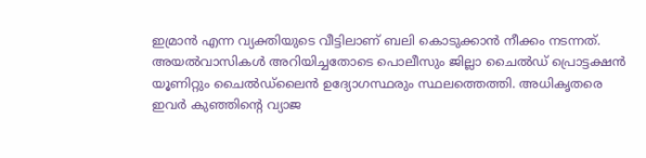ഇമ്രാൻ എന്ന വ്യക്തിയുടെ വീട്ടിലാണ് ബലി കൊടുക്കാൻ നീക്കം നടന്നത്. അയൽവാസികൾ അറിയിച്ചതോടെ പൊലീസും ജില്ലാ ചൈൽഡ് പ്രൊട്ടക്ഷൻ യൂണിറ്റും ചൈൽഡ്‌ലൈൻ ഉദ്യോഗസ്ഥരും സ്ഥലത്തെത്തി. അധികൃതരെ ഇവർ കുഞ്ഞിന്റെ വ്യാജ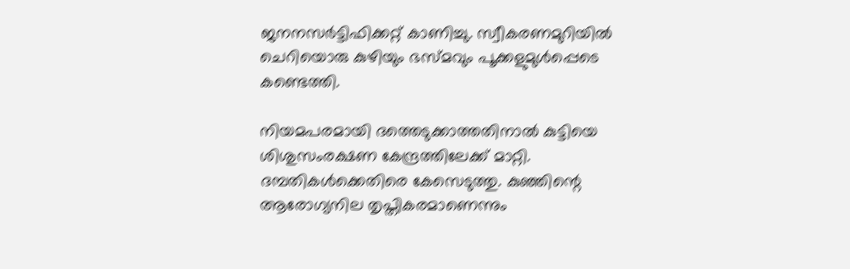ജനനസർട്ടിഫിക്കറ്റ് കാണിച്ചു. സ്വീകരണമുറിയിൽ ചെറിയൊരു കുഴിയും ഭസ്മവും പൂക്കളുമുൾപ്പെടെ കണ്ടെത്തി.

നിയമപരമായി ദത്തെടുക്കാത്തതിനാൽ കുട്ടിയെ ശിശുസംരക്ഷണ കേന്ദ്രത്തിലേക്ക് മാറ്റി. ദമ്പതികൾക്കെതിരെ കേസെടുത്തു. കുഞ്ഞിന്റെ ആരോഗ്യനില തൃപ്തികരമാണെന്നും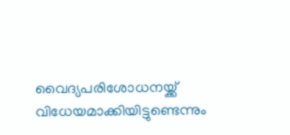വൈദ്യപരിശോധനയ്ക്ക് വിധേയമാക്കിയിട്ടുണ്ടെന്നും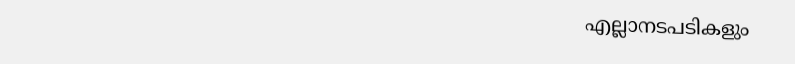എല്ലാനടപടികളും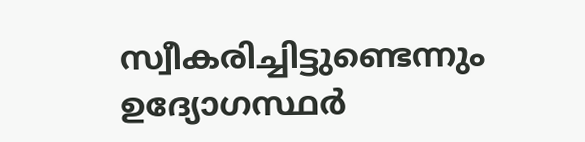സ്വീകരിച്ചിട്ടുണ്ടെന്നും ഉദ്യോഗസ്ഥർ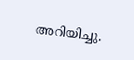അറിയിച്ചു.